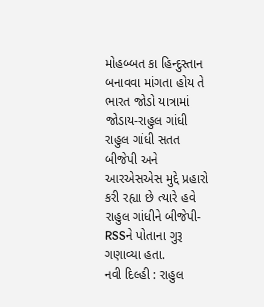મોહબ્બત કા હિન્દુસ્તાન બનાવવા માંગતા હોય તે ભારત જોડો યાત્રામાં જોડાય-રાહુલ ગાંધી
રાહુલ ગાંધી સતત બીજેપી અને આરએસએસ મુદ્દે પ્રહારો કરી રહ્યા છે ત્યારે હવે રાહુલ ગાંધીને બીજેપી-RSSને પોતાના ગુરૂ ગણાવ્યા હતા.
નવી દિલ્હી : રાહુલ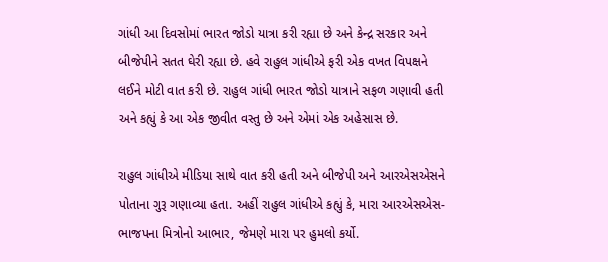ગાંધી આ દિવસોમાં ભારત જોડો યાત્રા કરી રહ્યા છે અને કેન્દ્ર સરકાર અને બીજેપીને સતત ઘેરી રહ્યા છે. હવે રાહુલ ગાંધીએ ફરી એક વખત વિપક્ષને લઈને મોટી વાત કરી છે. રાહુલ ગાંધી ભારત જોડો યાત્રાને સફળ ગણાવી હતી અને કહ્યું કે આ એક જીવીત વસ્તુ છે અને એમાં એક અહેસાસ છે.

રાહુલ ગાંધીએ મીડિયા સાથે વાત કરી હતી અને બીજેપી અને આરએસએસને પોતાના ગુરૂ ગણાવ્યા હતા. અહીં રાહુલ ગાંધીએ કહ્યું કે, મારા આરએસએસ-ભાજપના મિત્રોનો આભાર, જેમણે મારા પર હુમલો કર્યો.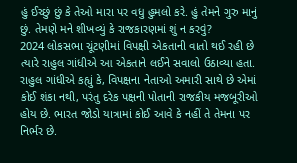હું ઈચ્છું છું કે તેઓ મારા પર વધુ હુમલો કરે. હું તેમને ગુરુ માનું છું. તેમણે મને શીખવ્યું કે રાજકારણમાં શું ન કરવું?
2024 લોકસભા ચૂંટણીમાં વિપક્ષી એકતાની વાતો થઈ રહી છે ત્યારે રાહુલ ગાંધીએ આ એકતાને લઈને સવાલો ઉઠાવ્યા હતા. રાહુલ ગાંધીએ કહ્યું કે, વિપક્ષના નેતાઓ અમારી સાથે છે એમાં કોઈ શંકા નથી, પરંતુ દરેક પક્ષની પોતાની રાજકીય મજબૂરીઓ હોય છે. ભારત જોડો યાત્રામાં કોઈ આવે કે નહીં તે તેમના પર નિર્ભર છે.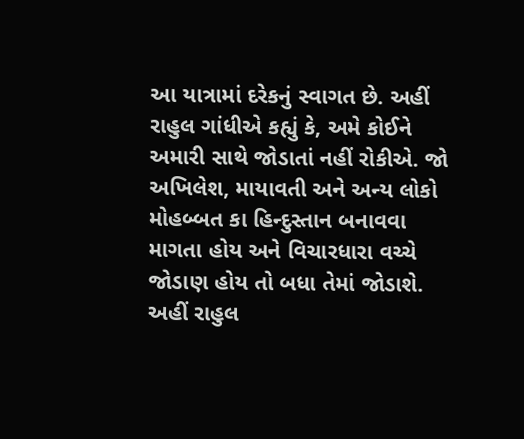આ યાત્રામાં દરેકનું સ્વાગત છે. અહીં રાહુલ ગાંધીએ કહ્યું કે, અમે કોઈને અમારી સાથે જોડાતાં નહીં રોકીએ. જો અખિલેશ, માયાવતી અને અન્ય લોકો મોહબ્બત કા હિન્દુસ્તાન બનાવવા માગતા હોય અને વિચારધારા વચ્ચે જોડાણ હોય તો બધા તેમાં જોડાશે.
અહીં રાહુલ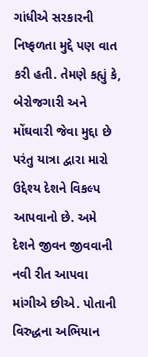ગાંધીએ સરકારની નિષ્ફળતા મુદ્દે પણ વાત કરી હતી. તેમણે કહ્યું કે, બેરોજગારી અને મોંઘવારી જેવા મુદ્દા છે પરંતુ યાત્રા દ્વારા મારો ઉદ્દેશ્ય દેશને વિકલ્પ આપવાનો છે. અમે દેશને જીવન જીવવાની નવી રીત આપવા માંગીએ છીએ. પોતાની વિરુદ્ધના અભિયાન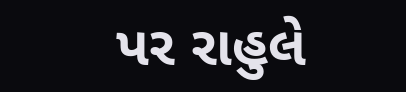પર રાહુલે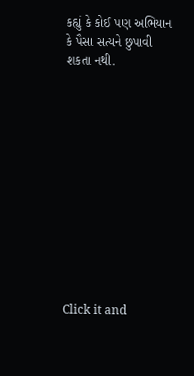કહ્યું કે કોઈ પણ અભિયાન કે પૈસા સત્યને છુપાવી શકતા નથી.












Click it and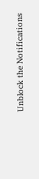Unblock the Notifications